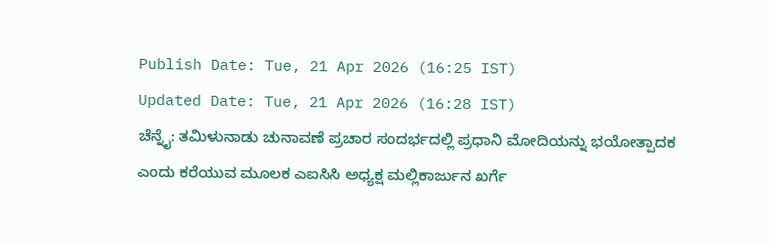Publish Date: Tue, 21 Apr 2026 (16:25 IST)
Updated Date: Tue, 21 Apr 2026 (16:28 IST)
ಚೆನ್ನೈ: ತಮಿಳುನಾಡು ಚುನಾವಣೆ ಪ್ರಚಾರ ಸಂದರ್ಭದಲ್ಲಿ ಪ್ರಧಾನಿ ಮೋದಿಯನ್ನು ಭಯೋತ್ಪಾದಕ ಎಂದು ಕರೆಯುವ ಮೂಲಕ ಎಐಸಿಸಿ ಅಧ್ಯಕ್ಷ ಮಲ್ಲಿಕಾರ್ಜುನ ಖರ್ಗೆ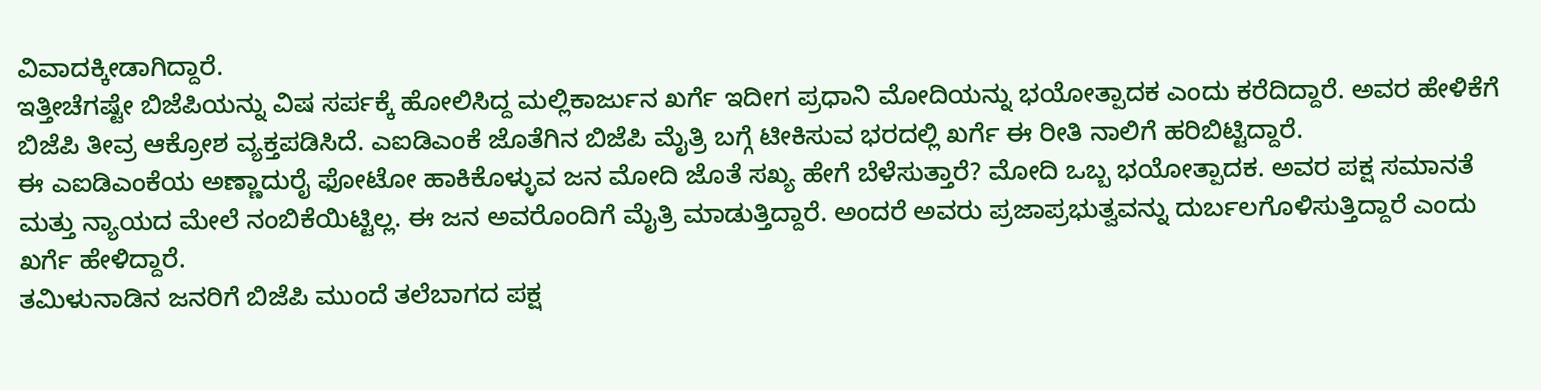ವಿವಾದಕ್ಕೀಡಾಗಿದ್ದಾರೆ.
ಇತ್ತೀಚೆಗಷ್ಟೇ ಬಿಜೆಪಿಯನ್ನು ವಿಷ ಸರ್ಪಕ್ಕೆ ಹೋಲಿಸಿದ್ದ ಮಲ್ಲಿಕಾರ್ಜುನ ಖರ್ಗೆ ಇದೀಗ ಪ್ರಧಾನಿ ಮೋದಿಯನ್ನು ಭಯೋತ್ಪಾದಕ ಎಂದು ಕರೆದಿದ್ದಾರೆ. ಅವರ ಹೇಳಿಕೆಗೆ ಬಿಜೆಪಿ ತೀವ್ರ ಆಕ್ರೋಶ ವ್ಯಕ್ತಪಡಿಸಿದೆ. ಎಐಡಿಎಂಕೆ ಜೊತೆಗಿನ ಬಿಜೆಪಿ ಮೈತ್ರಿ ಬಗ್ಗೆ ಟೀಕಿಸುವ ಭರದಲ್ಲಿ ಖರ್ಗೆ ಈ ರೀತಿ ನಾಲಿಗೆ ಹರಿಬಿಟ್ಟಿದ್ದಾರೆ.
ಈ ಎಐಡಿಎಂಕೆಯ ಅಣ್ಣಾದುರೈ ಫೋಟೋ ಹಾಕಿಕೊಳ್ಳುವ ಜನ ಮೋದಿ ಜೊತೆ ಸಖ್ಯ ಹೇಗೆ ಬೆಳೆಸುತ್ತಾರೆ? ಮೋದಿ ಒಬ್ಬ ಭಯೋತ್ಪಾದಕ. ಅವರ ಪಕ್ಷ ಸಮಾನತೆ ಮತ್ತು ನ್ಯಾಯದ ಮೇಲೆ ನಂಬಿಕೆಯಿಟ್ಟಿಲ್ಲ. ಈ ಜನ ಅವರೊಂದಿಗೆ ಮೈತ್ರಿ ಮಾಡುತ್ತಿದ್ದಾರೆ. ಅಂದರೆ ಅವರು ಪ್ರಜಾಪ್ರಭುತ್ವವನ್ನು ದುರ್ಬಲಗೊಳಿಸುತ್ತಿದ್ದಾರೆ ಎಂದು ಖರ್ಗೆ ಹೇಳಿದ್ದಾರೆ.
ತಮಿಳುನಾಡಿನ ಜನರಿಗೆ ಬಿಜೆಪಿ ಮುಂದೆ ತಲೆಬಾಗದ ಪಕ್ಷ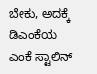ಬೇಕು, ಅದಕ್ಕೆ ಡಿಎಂಕೆಯ ಎಂಕೆ ಸ್ಟಾಲಿನ್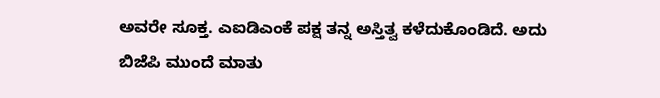ಅವರೇ ಸೂಕ್ತ. ಎಐಡಿಎಂಕೆ ಪಕ್ಷ ತನ್ನ ಅಸ್ತಿತ್ವ ಕಳೆದುಕೊಂಡಿದೆ. ಅದು ಬಿಜೆಪಿ ಮುಂದೆ ಮಾತು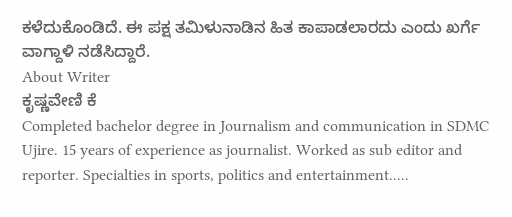ಕಳೆದುಕೊಂಡಿದೆ. ಈ ಪಕ್ಷ ತಮಿಳುನಾಡಿನ ಹಿತ ಕಾಪಾಡಲಾರದು ಎಂದು ಖರ್ಗೆ ವಾಗ್ದಾಳಿ ನಡೆಸಿದ್ದಾರೆ.
About Writer
ಕೃಷ್ಣವೇಣಿ ಕೆ
Completed bachelor degree in Journalism and communication in SDMC Ujire. 15 years of experience as journalist. Worked as sub editor and reporter. Specialties in sports, politics and entertainment.....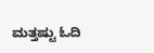ಮತ್ತಷ್ಟು ಓದಿ